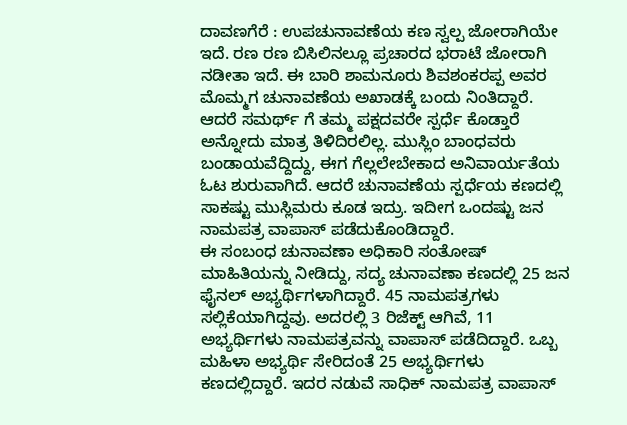ದಾವಣಗೆರೆ : ಉಪಚುನಾವಣೆಯ ಕಣ ಸ್ವಲ್ಪ ಜೋರಾಗಿಯೇ ಇದೆ. ರಣ ರಣ ಬಿಸಿಲಿನಲ್ಲೂ ಪ್ರಚಾರದ ಭರಾಟೆ ಜೋರಾಗಿ ನಡೀತಾ ಇದೆ. ಈ ಬಾರಿ ಶಾಮನೂರು ಶಿವಶಂಕರಪ್ಪ ಅವರ ಮೊಮ್ಮಗ ಚುನಾವಣೆಯ ಅಖಾಡಕ್ಕೆ ಬಂದು ನಿಂತಿದ್ದಾರೆ. ಆದರೆ ಸಮರ್ಥ್ ಗೆ ತಮ್ಮ ಪಕ್ಷದವರೇ ಸ್ಪರ್ಧೆ ಕೊಡ್ತಾರೆ ಅನ್ನೋದು ಮಾತ್ರ ತಿಳಿದಿರಲಿಲ್ಲ. ಮುಸ್ಲಿಂ ಬಾಂಧವರು ಬಂಡಾಯವೆದ್ದಿದ್ದು, ಈಗ ಗೆಲ್ಲಲೇಬೇಕಾದ ಅನಿವಾರ್ಯತೆಯ ಓಟ ಶುರುವಾಗಿದೆ. ಆದರೆ ಚುನಾವಣೆಯ ಸ್ಪರ್ಧೆಯ ಕಣದಲ್ಲಿ ಸಾಕಷ್ಟು ಮುಸ್ಲಿಮರು ಕೂಡ ಇದ್ರು. ಇದೀಗ ಒಂದಷ್ಟು ಜನ ನಾಮಪತ್ರ ವಾಪಾಸ್ ಪಡೆದುಕೊಂಡಿದ್ದಾರೆ.
ಈ ಸಂಬಂಧ ಚುನಾವಣಾ ಅಧಿಕಾರಿ ಸಂತೋಷ್ ಮಾಹಿತಿಯನ್ನು ನೀಡಿದ್ದು, ಸದ್ಯ ಚುನಾವಣಾ ಕಣದಲ್ಲಿ 25 ಜನ ಫೈನಲ್ ಅಭ್ಯರ್ಥಿಗಳಾಗಿದ್ದಾರೆ. 45 ನಾಮಪತ್ರಗಳು ಸಲ್ಲಿಕೆಯಾಗಿದ್ದವು. ಅದರಲ್ಲಿ 3 ರಿಜೆಕ್ಟ್ ಆಗಿವೆ, 11 ಅಭ್ಯರ್ಥಿಗಳು ನಾಮಪತ್ರವನ್ನು ವಾಪಾಸ್ ಪಡೆದಿದ್ದಾರೆ. ಒಬ್ಬ ಮಹಿಳಾ ಅಭ್ಯರ್ಥಿ ಸೇರಿದಂತೆ 25 ಅಭ್ಯರ್ಥಿಗಳು ಕಣದಲ್ಲಿದ್ದಾರೆ. ಇದರ ನಡುವೆ ಸಾಧಿಕ್ ನಾಮಪತ್ರ ವಾಪಾಸ್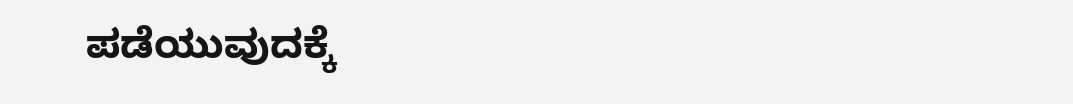ಪಡೆಯುವುದಕ್ಕೆ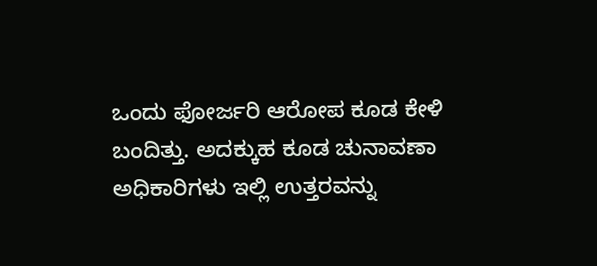ಒಂದು ಫೋರ್ಜರಿ ಆರೋಪ ಕೂಡ ಕೇಳಿ ಬಂದಿತ್ತು. ಅದಕ್ಕುಹ ಕೂಡ ಚುನಾವಣಾ ಅಧಿಕಾರಿಗಳು ಇಲ್ಲಿ ಉತ್ತರವನ್ನು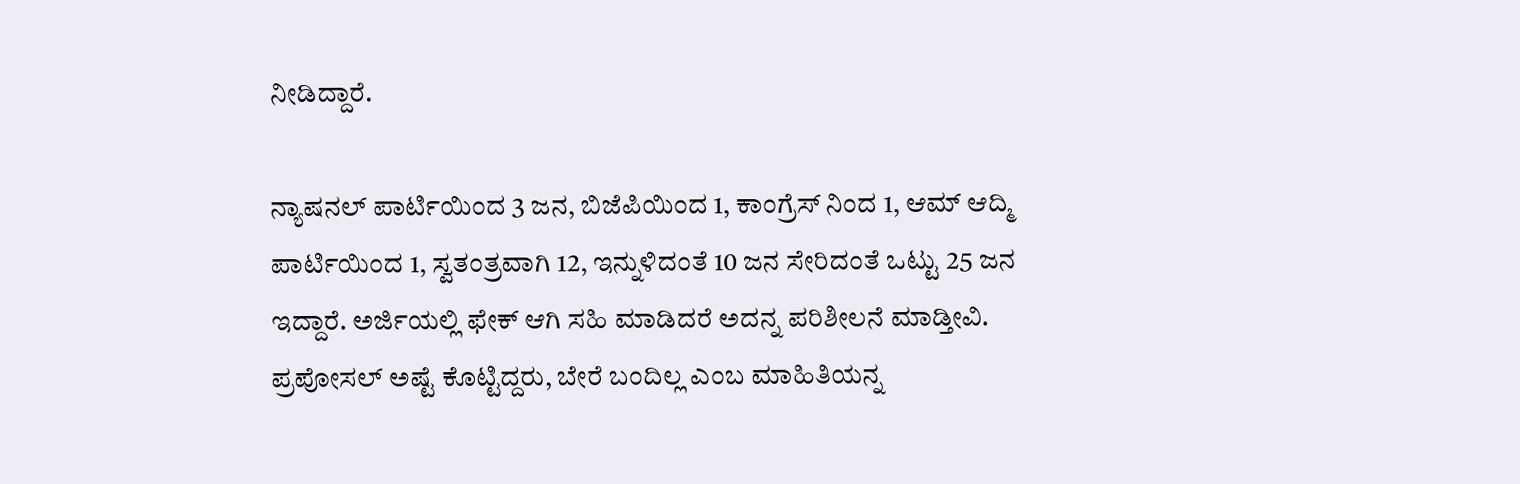ನೀಡಿದ್ದಾರೆ.

ನ್ಯಾಷನಲ್ ಪಾರ್ಟಿಯಿಂದ 3 ಜನ, ಬಿಜೆಪಿಯಿಂದ 1, ಕಾಂಗ್ರೆಸ್ ನಿಂದ 1, ಆಮ್ ಆದ್ಮಿ ಪಾರ್ಟಿಯಿಂದ 1, ಸ್ವತಂತ್ರವಾಗಿ 12, ಇನ್ನುಳಿದಂತೆ 10 ಜನ ಸೇರಿದಂತೆ ಒಟ್ಟು 25 ಜನ ಇದ್ದಾರೆ. ಅರ್ಜಿಯಲ್ಲಿ ಫೇಕ್ ಆಗಿ ಸಹಿ ಮಾಡಿದರೆ ಅದನ್ನ ಪರಿಶೀಲನೆ ಮಾಡ್ತೀವಿ. ಪ್ರಪೋಸಲ್ ಅಷ್ಟೆ ಕೊಟ್ಟಿದ್ದರು, ಬೇರೆ ಬಂದಿಲ್ಲ ಎಂಬ ಮಾಹಿತಿಯನ್ನ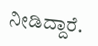ನೀಡಿದ್ದಾರೆ.